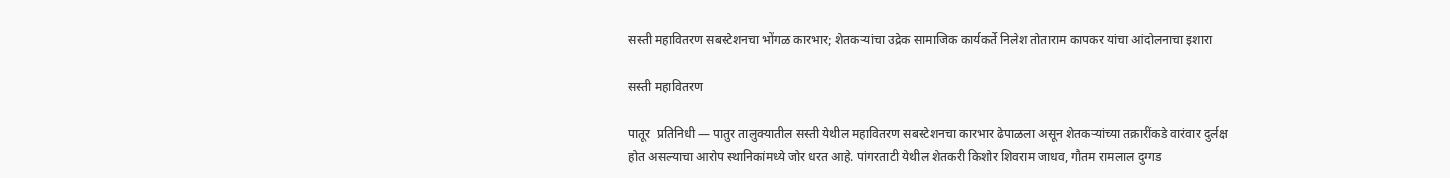सस्ती महावितरण सबस्टेशनचा भोंगळ कारभार; शेतकऱ्यांचा उद्रेक सामाजिक कार्यकर्ते निलेश तोताराम कापकर यांचा आंदोलनाचा इशारा

सस्ती महावितरण

पातूर  प्रतिनिधी — पातुर तालुक्यातील सस्ती येथील महावितरण सबस्टेशनचा कारभार ढेपाळला असून शेतकऱ्यांच्या तक्रारींकडे वारंवार दुर्लक्ष होत असल्याचा आरोप स्थानिकांमध्ये जोर धरत आहे. पांगरताटी येथील शेतकरी किशोर शिवराम जाधव, गौतम रामलाल दुग्गड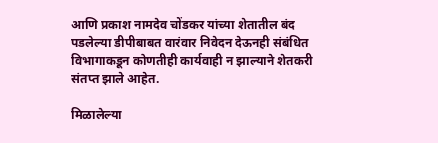आणि प्रकाश नामदेव चोंडकर यांच्या शेतातील बंद पडलेल्या डीपीबाबत वारंवार निवेदन देऊनही संबंधित विभागाकडून कोणतीही कार्यवाही न झाल्याने शेतकरी संतप्त झाले आहेत.

मिळालेल्या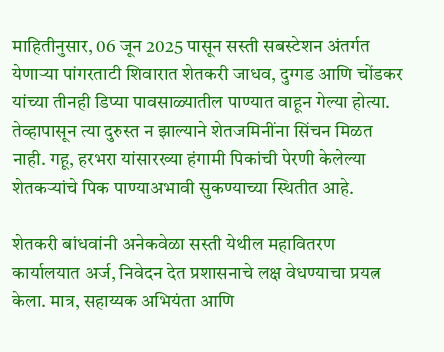माहितीनुसार, 06 जून 2025 पासून सस्ती सबस्टेशन अंतर्गत येणाऱ्या पांगरताटी शिवारात शेतकरी जाधव, दुग्गड आणि चोंडकर यांच्या तीनही डिप्या पावसाळ्यातील पाण्यात वाहून गेल्या होत्या. तेव्हापासून त्या दुरुस्त न झाल्याने शेतजमिनींना सिंचन मिळत नाही. गहू, हरभरा यांसारख्या हंगामी पिकांची पेरणी केलेल्या शेतकऱ्यांचे पिक पाण्याअभावी सुकण्याच्या स्थितीत आहे.

शेतकरी बांधवांनी अनेकवेळा सस्ती येथील महावितरण कार्यालयात अर्ज, निवेदन देत प्रशासनाचे लक्ष वेधण्याचा प्रयत्न केला. मात्र, सहाय्यक अभियंता आणि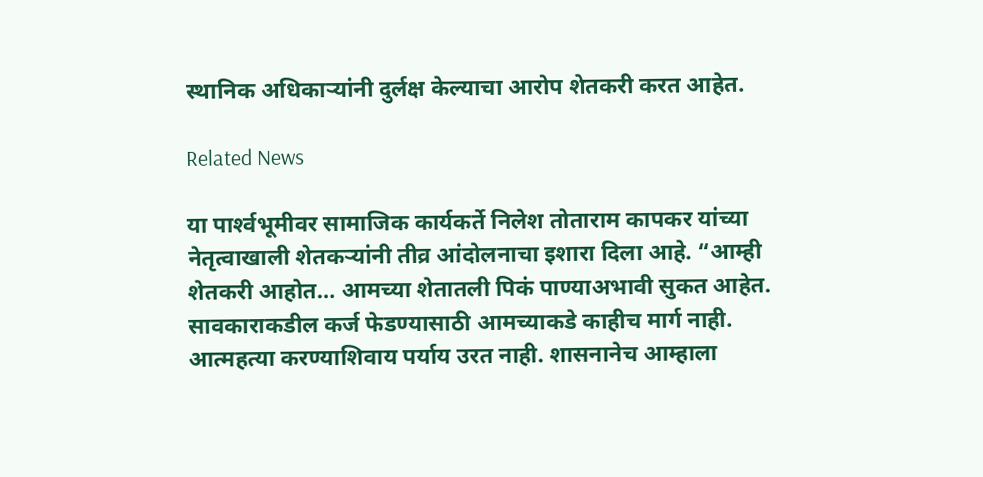स्थानिक अधिकाऱ्यांनी दुर्लक्ष केल्याचा आरोप शेतकरी करत आहेत.

Related News

या पार्श्‍वभूमीवर सामाजिक कार्यकर्ते निलेश तोताराम कापकर यांच्या नेतृत्वाखाली शेतकऱ्यांनी तीव्र आंदोलनाचा इशारा दिला आहे. “आम्ही शेतकरी आहोत… आमच्या शेतातली पिकं पाण्याअभावी सुकत आहेत. सावकाराकडील कर्ज फेडण्यासाठी आमच्याकडे काहीच मार्ग नाही. आत्महत्या करण्याशिवाय पर्याय उरत नाही. शासनानेच आम्हाला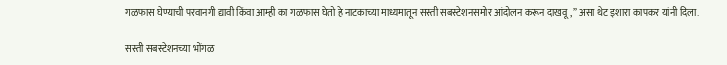गळफास घेण्याची परवानगी द्यावी किंवा आम्ही का गळफास घेतो हे नाटकाच्या माध्यमातून सस्ती सबस्टेशनसमोर आंदोलन करून दाखवू,” असा थेट इशारा कापकर यांनी दिला.

सस्ती सबस्टेशनच्या भोंगळ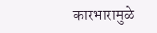कारभारामुळे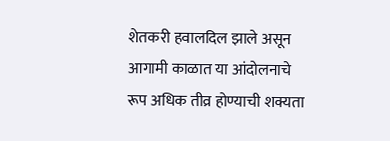शेतकरी हवालदिल झाले असून आगामी काळात या आंदोलनाचे रूप अधिक तीव्र होण्याची शक्यता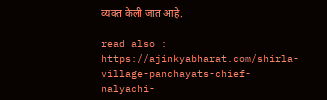व्यक्त केली जात आहे.

read also : https://ajinkyabharat.com/shirla-village-panchayats-chief-nalyachi-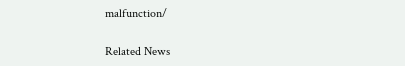malfunction/

Related News